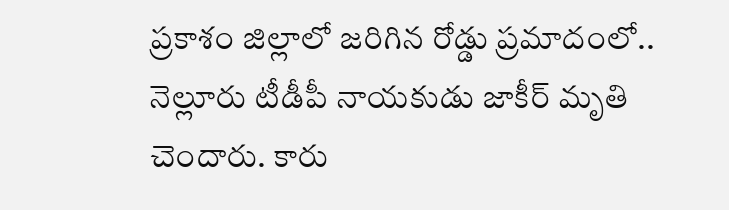ప్రకాశం జిల్లాలో జరిగిన రోడ్డు ప్రమాదంలో.. నెల్లూరు టీడీపీ నాయకుడు జాకీర్ మృతి చెందారు. కారు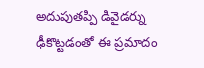అదుపుతప్పి డివైడర్ను ఢీకొట్టడంతో ఈ ప్రమాదం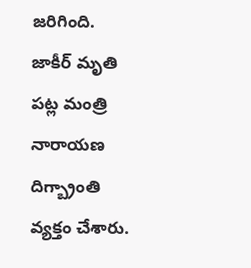జరిగింది. జాకీర్ మృతి పట్ల మంత్రి నారాయణ దిగ్బ్రాంతి వ్యక్తం చేశారు.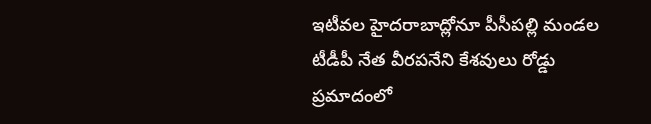ఇటీవల హైదరాబాద్లోనూ పీసీపల్లి మండల టీడీపీ నేత వీరపనేని కేశవులు రోడ్డు ప్రమాదంలో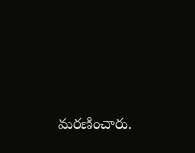మరణించారు.